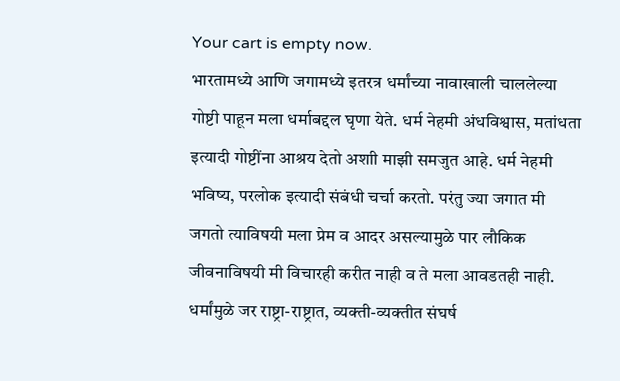Your cart is empty now.
भारतामध्ये आणि जगामध्ये इतरत्र धर्मांच्या नावाखाली चाललेल्या गोष्टी पाहून मला धर्माबद्दल घृणा येते. धर्म नेहमी अंधविश्वास, मतांधता इत्यादी गोष्टींना आश्रय देतो अशाी माझी समजुत आहे. धर्म नेहमी भविष्य, परलोक इत्यादी संबंधी चर्चा करतो. परंतु ज्या जगात मी जगतो त्याविषयी मला प्रेम व आदर असल्यामुळे पार लौकिक जीवनाविषयी मी विचारही करीत नाही व ते मला आवडतही नाही.
धर्मांमुळे जर राष्ट्रा-राष्ट्रात, व्यक्ती-व्यक्तीत संघर्ष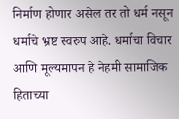निर्माण होणार असेल तर तो धर्म नसून धर्माचे भ्रष्ट स्वरुप आहे. धर्माचा विचार आणि मूल्यमापन हे नेहमी सामाजिक हिताच्या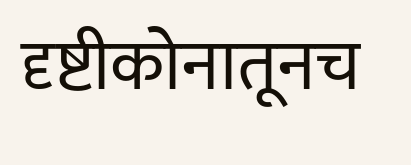दृष्टीकोनातूनच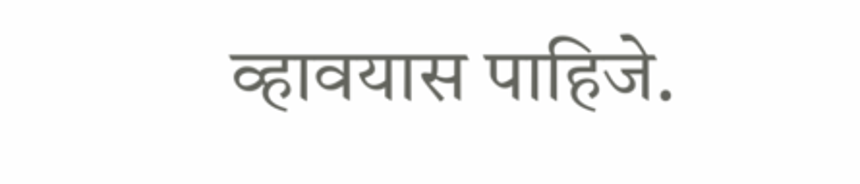व्हावयास पाहिजे.